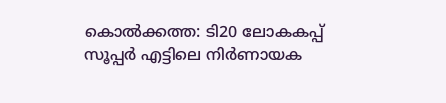കൊൽക്കത്ത: ടി20 ലോകകപ്പ് സൂപ്പർ എട്ടിലെ നിർണായക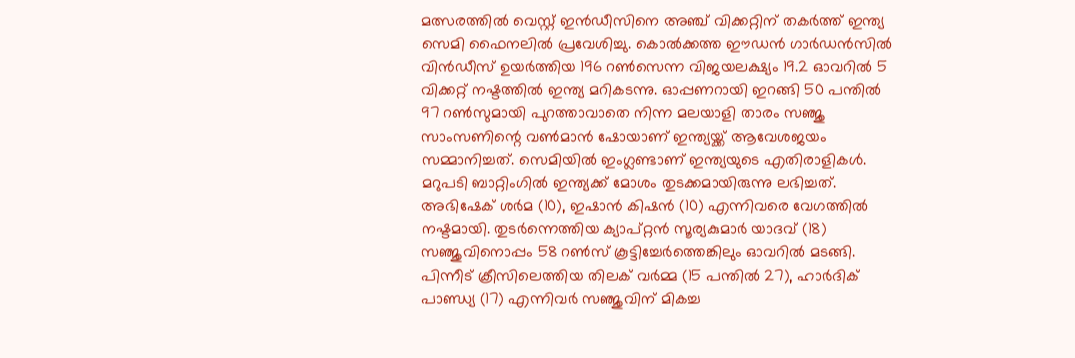മത്സരത്തിൽ വെസ്റ്റ് ഇൻഡീസിനെ അഞ്ച് വിക്കറ്റിന് തകർത്ത് ഇന്ത്യ സെമി ഫൈനലിൽ പ്രവേശിച്ചു. കൊൽക്കത്ത ഈഡൻ ഗാർഡൻസിൽ വിൻഡീസ് ഉയർത്തിയ 196 റൺസെന്ന വിജയലക്ഷ്യം 19.2 ഓവറിൽ 5 വിക്കറ്റ് നഷ്ടത്തിൽ ഇന്ത്യ മറികടന്നു. ഓപ്പണറായി ഇറങ്ങി 50 പന്തിൽ 97 റൺസുമായി പുറത്താവാതെ നിന്ന മലയാളി താരം സഞ്ജു സാംസണിന്റെ വൺമാൻ ഷോയാണ് ഇന്ത്യയ്ക്ക് ആവേശജയം സമ്മാനിച്ചത്. സെമിയിൽ ഇംഗ്ലണ്ടാണ് ഇന്ത്യയുടെ എതിരാളികൾ.
മറുപടി ബാറ്റിംഗിൽ ഇന്ത്യക്ക് മോശം തുടക്കമായിരുന്നു ലഭിച്ചത്. അഭിഷേക് ശർമ (10), ഇഷാൻ കിഷൻ (10) എന്നിവരെ വേഗത്തിൽ നഷ്ടമായി. തുടർന്നെത്തിയ ക്യാപ്റ്റൻ സൂര്യകുമാർ യാദവ് (18) സഞ്ജുവിനൊപ്പം 58 റൺസ് കൂട്ടിച്ചേർത്തെങ്കിലും ഓവറിൽ മടങ്ങി. പിന്നീട് ക്രീസിലെത്തിയ തിലക് വർമ്മ (15 പന്തിൽ 27), ഹാർദിക് പാണ്ഡ്യ (17) എന്നിവർ സഞ്ജുവിന് മികച്ച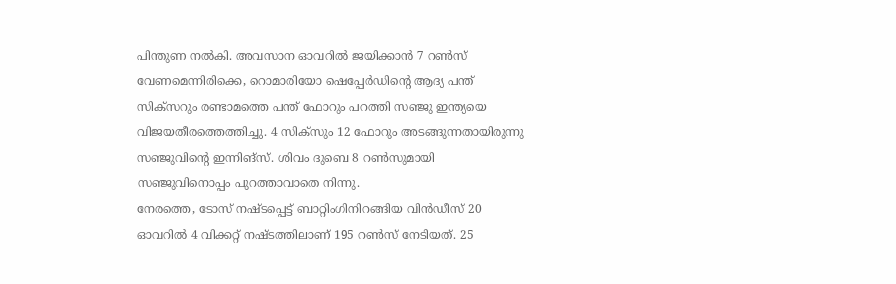പിന്തുണ നൽകി. അവസാന ഓവറിൽ ജയിക്കാൻ 7 റൺസ് വേണമെന്നിരിക്കെ, റൊമാരിയോ ഷെപ്പേർഡിന്റെ ആദ്യ പന്ത് സിക്സറും രണ്ടാമത്തെ പന്ത് ഫോറും പറത്തി സഞ്ജു ഇന്ത്യയെ വിജയതീരത്തെത്തിച്ചു. 4 സിക്സും 12 ഫോറും അടങ്ങുന്നതായിരുന്നു സഞ്ജുവിന്റെ ഇന്നിങ്സ്. ശിവം ദുബെ 8 റൺസുമായി സഞ്ജുവിനൊപ്പം പുറത്താവാതെ നിന്നു.
നേരത്തെ, ടോസ് നഷ്ടപ്പെട്ട് ബാറ്റിംഗിനിറങ്ങിയ വിൻഡീസ് 20 ഓവറിൽ 4 വിക്കറ്റ് നഷ്ടത്തിലാണ് 195 റൺസ് നേടിയത്. 25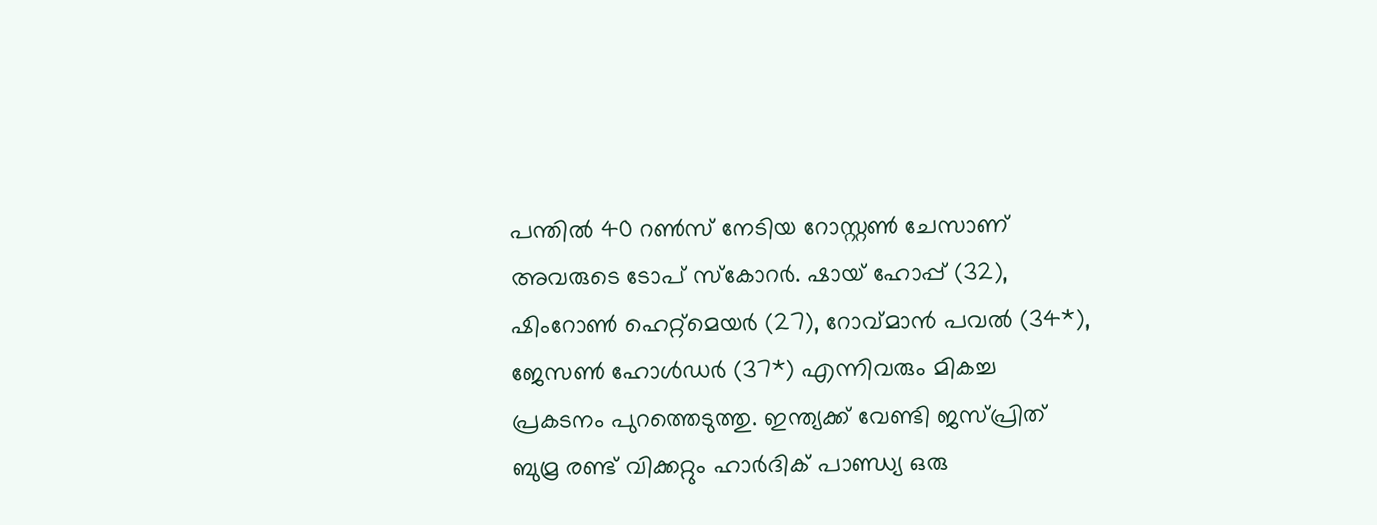പന്തിൽ 40 റൺസ് നേടിയ റോസ്റ്റൺ ചേസാണ് അവരുടെ ടോപ് സ്കോറർ. ഷായ് ഹോപ്പ് (32), ഷിംറോൺ ഹെറ്റ്മെയർ (27), റോവ്മാൻ പവൽ (34*), ജേസൺ ഹോൾഡർ (37*) എന്നിവരും മികച്ച പ്രകടനം പുറത്തെടുത്തു. ഇന്ത്യക്ക് വേണ്ടി ജസ്പ്രിത് ബുമ്ര രണ്ട് വിക്കറ്റും ഹാർദിക് പാണ്ഡ്യ ഒരു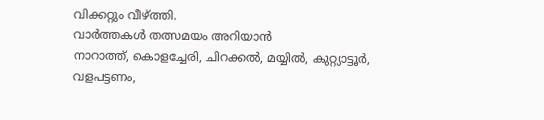വിക്കറ്റും വീഴ്ത്തി.
വാർത്തകൾ തത്സമയം അറിയാൻ
നാറാത്ത്, കൊളച്ചേരി, ചിറക്കൽ, മയ്യിൽ, കുറ്റ്യാട്ടൂർ, വളപട്ടണം,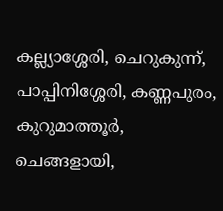കല്ല്യാശ്ശേരി, ചെറുകുന്ന്, പാപ്പിനിശ്ശേരി, കണ്ണപുരം, കുറുമാത്തൂർ, ചെങ്ങളായി,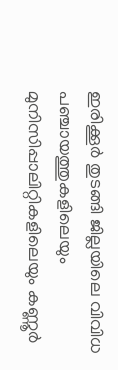ഇരിക്കൂർ തുടങ്ങി ജില്ലയിലെ വിവിധ പഞ്ചായത്തുകളിലെയും മുനിസിപ്പാലിറ്റികളിലെയും കണ്ണൂർ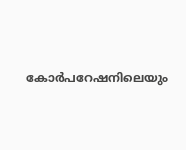കോർപറേഷനിലെയും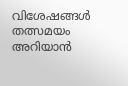വിശേഷങ്ങൾ തത്സമയം അറിയാൻ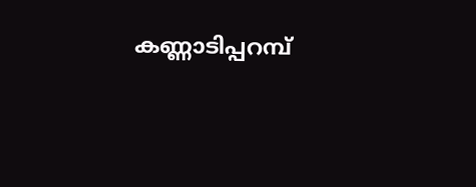കണ്ണാടിപ്പറമ്പ്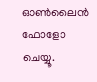ഓൺലൈൻ ഫോളോ ചെയ്യൂ.